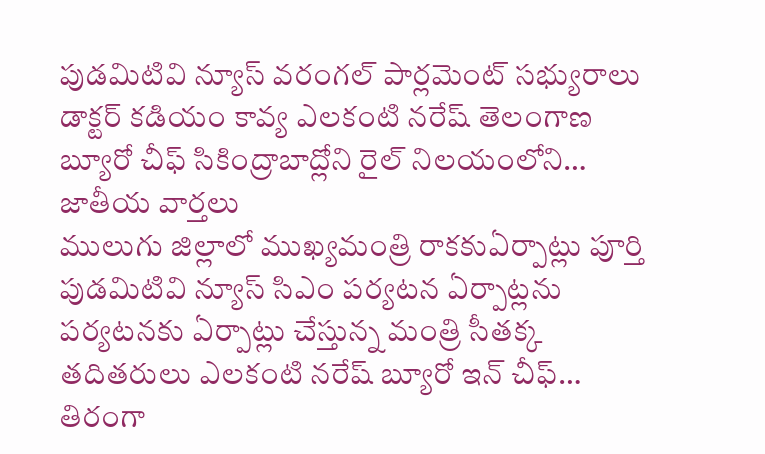పుడమిటివి న్యూస్ వరంగల్ పార్లమెంట్ సభ్యురాలు డాక్టర్ కడియం కావ్య ఎలకంటి నరేష్ తెలంగాణ బ్యూరో చీఫ్ సికింద్రాబాద్లోని రైల్ నిలయంలోని…
జాతీయ వార్తలు
ములుగు జిల్లాలో ముఖ్యమంత్రి రాకకుఏర్పాట్లు పూర్తి
పుడమిటివి న్యూస్ సిఎం పర్యటన ఏర్పాట్లను పర్యటనకు ఏర్పాట్లు చేస్తున్న మంత్రి సీతక్క తదితరులు ఎలకంటి నరేష్ బ్యూరో ఇన్ చీఫ్…
తిరంగా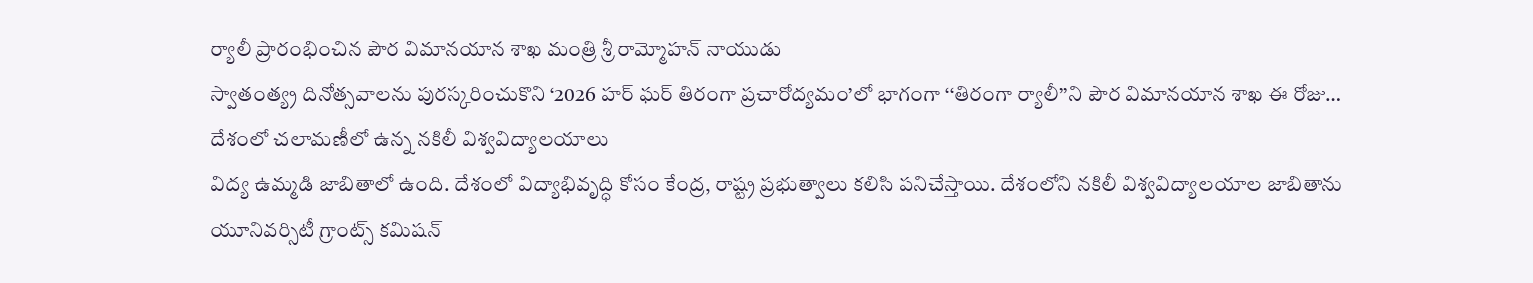ర్యాలీ ప్రారంభించిన పౌర విమానయాన శాఖ మంత్రి శ్రీ రామ్మోహన్ నాయుడు
స్వాతంత్య్ర దినోత్సవాలను పురస్కరించుకొని ‘2026 హర్ ఘర్ తిరంగా ప్రచారోద్యమం’లో భాగంగా ‘‘తిరంగా ర్యాలీ’’ని పౌర విమానయాన శాఖ ఈ రోజు…
దేశంలో చలామణీలో ఉన్న నకిలీ విశ్వవిద్యాలయాలు
విద్య ఉమ్మడి జాబితాలో ఉంది. దేశంలో విద్యాభివృద్ధి కోసం కేంద్ర, రాష్ట్ర ప్రభుత్వాలు కలిసి పనిచేస్తాయి. దేశంలోని నకిలీ విశ్వవిద్యాలయాల జాబితాను యూనివర్సిటీ గ్రాంట్స్ కమిషన్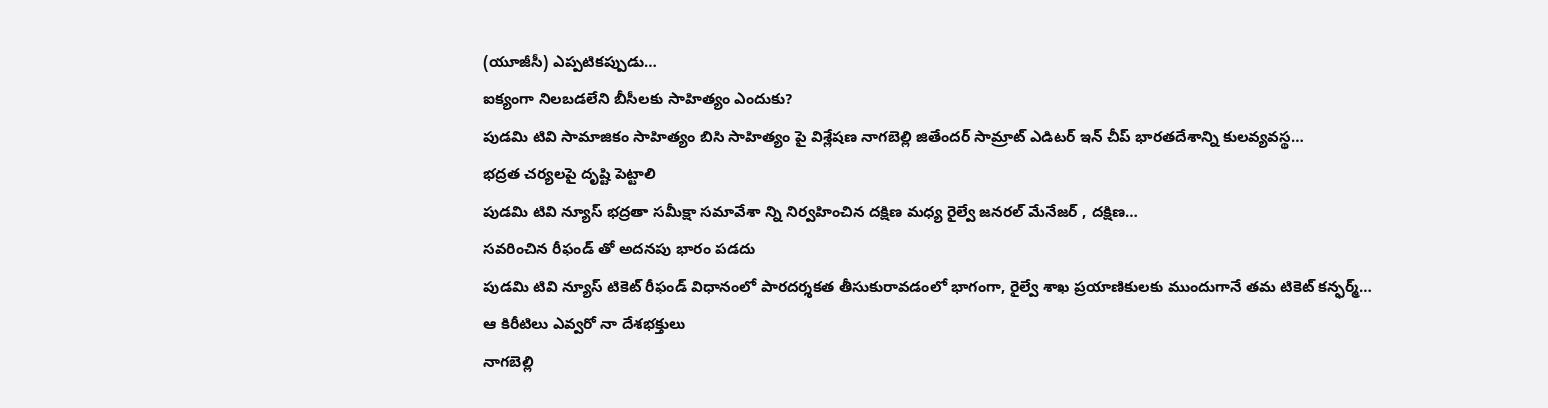(యూజీసీ) ఎప్పటికప్పుడు…
ఐక్యంగా నిలబడలేని బీసీలకు సాహిత్యం ఎందుకు?
పుడమి టివి సామాజికం సాహిత్యం బిసి సాహిత్యం పై విశ్లేషణ నాగబెల్లి జితేందర్ సామ్రాట్ ఎడిటర్ ఇన్ చీప్ భారతదేశాన్ని కులవ్యవస్థ…
భద్రత చర్యలపై దృష్టి పెట్టాలి
పుడమి టివి న్యూస్ భద్రతా సమీక్షా సమావేశా న్ని నిర్వహించిన దక్షిణ మధ్య రైల్వే జనరల్ మేనేజర్ , దక్షిణ…
సవరించిన రీఫండ్ తో అదనపు భారం పడదు
పుడమి టివి న్యూస్ టికెట్ రీఫండ్ విధానంలో పారదర్శకత తీసుకురావడంలో భాగంగా, రైల్వే శాఖ ప్రయాణికులకు ముందుగానే తమ టికెట్ కన్ఫర్మ్…
ఆ కిరీటిలు ఎవ్వరో నా దేశభక్తులు
నాగబెల్లి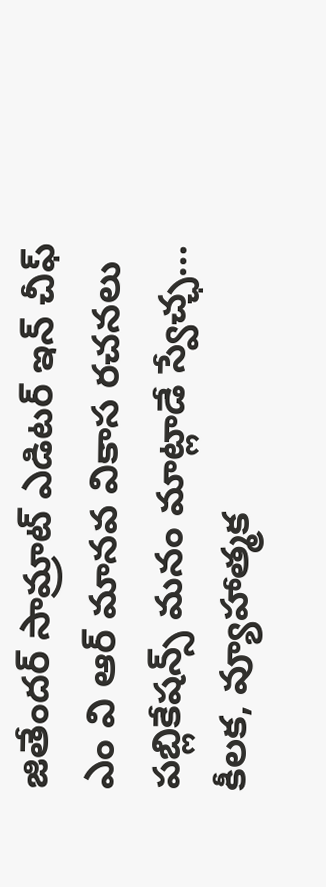జితేందర్ సామ్రాట్ ఎడిటర్ ఇన్ చీఫ్ ఎం వి ఆర్ మానవ వికాస రచనలు పబ్లికేషన్స్ మనం మాట్లాడే స్వేచ్ఛ…
కీలక, వ్యూహాత్మక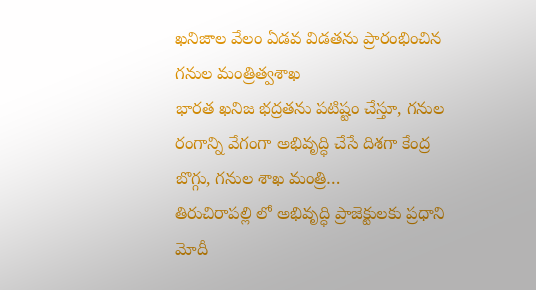ఖనిజాల వేలం ఏడవ విడతను ప్రారంభించిన గనుల మంత్రిత్వశాఖ
భారత ఖనిజ భద్రతను పటిష్టం చేస్తూ, గనుల రంగాన్ని వేగంగా అభివృద్ధి చేసే దిశగా కేంద్ర బొగ్గు, గనుల శాఖ మంత్రి…
తిరుచిరాపల్లి లో అభివృద్ధి ప్రాజెక్టులకు ప్రధాని మోదీ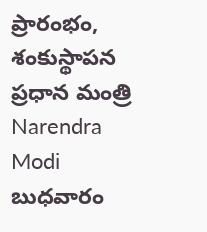ప్రారంభం, శంకుస్థాపన
ప్రధాన మంత్రి Narendra Modi బుధవారం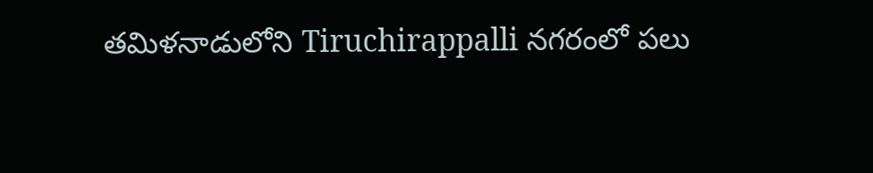తమిళనాడులోని Tiruchirappalli నగరంలో పలు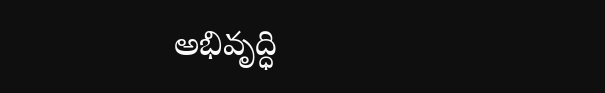అభివృద్ధి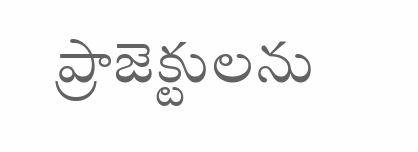ప్రాజెక్టులను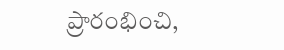ప్రారంభించి,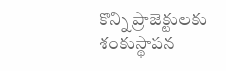కొన్ని ప్రాజెక్టులకు శంకుస్థాపన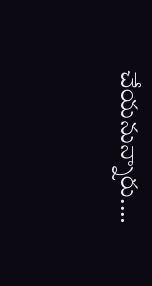చేయనున్నారు.…